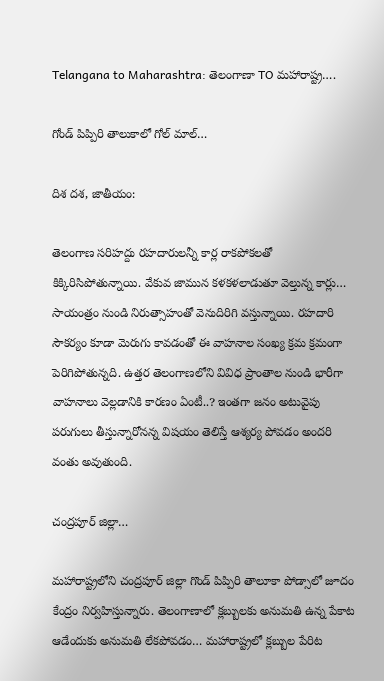Telangana to Maharashtra: తెలంగాణా TO మహారాష్ట్ర….

గోండ్ పిప్పిరి తాలుకాలో గోల్ మాల్…

దిశ దశ, జాతీయం:

తెలంగాణ సరిహద్దు రహదారులన్నీ కార్ల రాకపోకలతో కిక్కిరిసిపోతున్నాయి. వేకువ జామున కళకళలాడుతూ వెల్తున్న కార్లు… సాయంత్రం నుండి నిరుత్సాహంతో వెనుదిరిగి వస్తున్నాయి. రహదారి సౌకర్యం కూడా మెరుగు కావడంతో ఈ వాహనాల సంఖ్య క్రమ క్రమంగా పెరిగిపోతున్నది. ఉత్తర తెలంగాణలోని వివిధ ప్రాంతాల నుండి భారీగా వాహనాలు వెల్లడానికి కారణం ఏంటీ..? ఇంతగా జనం అటువైపు పరుగులు తీస్తున్నారోనన్న విషయం తెలిస్తే ఆశ్యర్య పోవడం అందరి వంతు అవుతుంది.

చంద్రపూర్ జిల్లా…

మహారాష్ట్రలోని చంద్రపూర్ జిల్లా గొండ్ పిప్పిరి తాలూకా పోడ్సాలో జూదం కేంద్రం నిర్వహిస్తున్నారు. తెలంగాణాలో క్లబ్బులకు అనుమతి ఉన్న పేకాట ఆడేందుకు అనుమతి లేకపోవడం… మహారాష్ట్రలో క్లబ్బుల పేరిట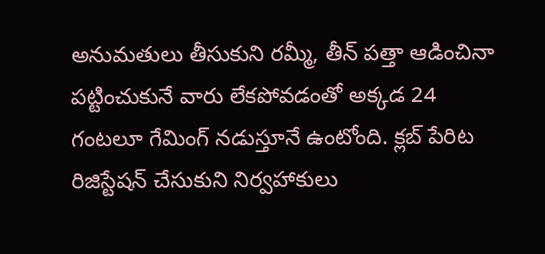అనుమతులు తీసుకుని రమ్మీ, తీన్ పత్తా ఆడించినా పట్టించుకునే వారు లేకపోవడంతో అక్కడ 24 గంటలూ గేమింగ్ నడుస్తూనే ఉంటోంది. క్లబ్ పేరిట రిజిస్టేషన్ చేసుకుని నిర్వహాకులు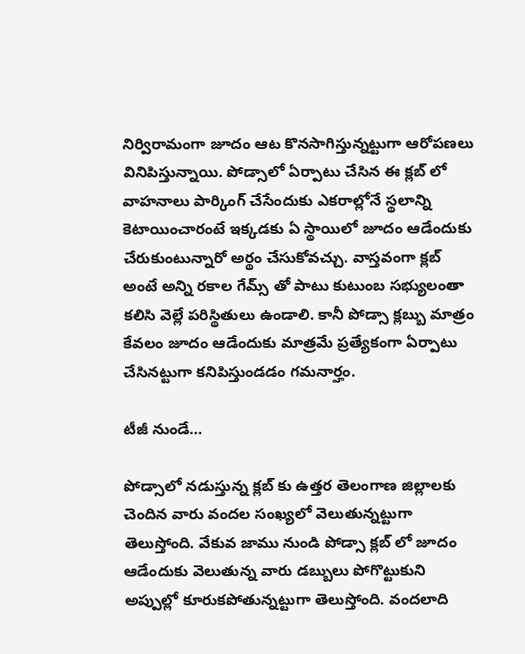నిర్విరామంగా జూదం ఆట కొనసాగిస్తున్నట్టుగా ఆరోపణలు వినిపిస్తున్నాయి. పోడ్సాలో ఏర్పాటు చేసిన ఈ క్లబ్ లో వాహనాలు పార్కింగ్ చేసేందుకు ఎకరాల్లోనే స్థలాన్ని కెటాయించారంటే ఇక్కడకు ఏ స్థాయిలో జూదం ఆడేందుకు చేరుకుంటున్నారో అర్థం చేసుకోవచ్చు. వాస్తవంగా క్లబ్ అంటే అన్ని రకాల గేమ్స్ తో పాటు కుటుంబ సభ్యులంతా కలిసి వెల్లే పరిస్థితులు ఉండాలి. కానీ పోడ్సా క్లబ్బు మాత్రం కేవలం జూదం ఆడేందుకు మాత్రమే ప్రత్యేకంగా ఏర్పాటు చేసినట్టుగా కనిపిస్తుండడం గమనార్హం.

టీజీ నుండే…

పోడ్సాలో నడుస్తున్న క్లబ్ కు ఉత్తర తెలంగాణ జిల్లాలకు చెందిన వారు వందల సంఖ్యలో వెలుతున్నట్టుగా తెలుస్తోంది. వేకువ జాము నుండి పోడ్సా క్లబ్ లో జూదం ఆడేందుకు వెలుతున్న వారు డబ్బులు పోగొట్టుకుని అప్పుల్లో కూరుకపోతున్నట్టుగా తెలుస్తోంది. వందలాది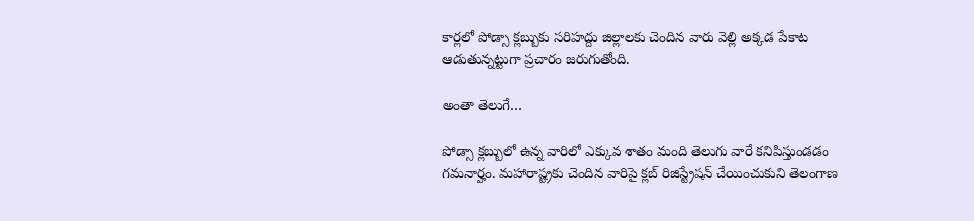కార్లలో పోడ్సా క్లబ్బుకు సరిహద్దు జిల్లాలకు చెందిన వారు వెల్లి అక్కడ పేకాట ఆడుతున్నట్టుగా ప్రచారం జరుగుతోంది.

అంతా తెలుగే…

పోడ్సా క్లబ్బులో ఉన్న వారిలో ఎక్కువ శాతం మంది తెలుగు వారే కనిపిస్తుండడం గమనార్హం. మహారాష్ట్రకు చెందిన వారిపై క్లబ్ రిజిస్ట్రేషన్ చేయించుకుని తెలంగాణ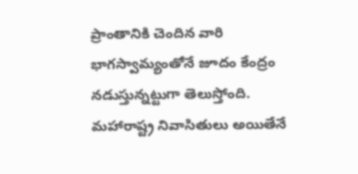ప్రాంతానికి చెందిన వారి భాగస్వామ్యంతోనే జూదం కేంద్రం నడుస్తున్నట్టుగా తెలుస్తోంది. మహారాష్ట్ర నివాసితులు అయితేనే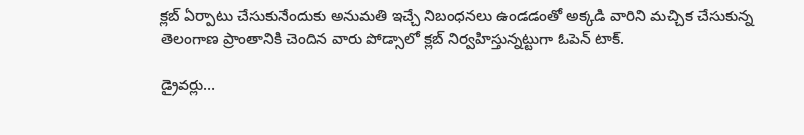క్లబ్ ఏర్పాటు చేసుకునేందుకు అనుమతి ఇచ్చే నిబంధనలు ఉండడంతో అక్కడి వారిని మచ్చిక చేసుకున్న తెలంగాణ ప్రాంతానికి చెందిన వారు పోడ్సాలో క్లబ్ నిర్వహిస్తున్నట్టుగా ఓపెన్ టాక్.

డ్రైవర్లు…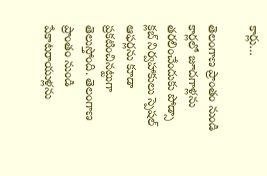కార్లు…

తెలంగాణ ప్రాంతం నుండి కార్లలో జూదగాళ్లను తరలించేందుకు పోడ్సా క్లబ్ నిర్వహాకులు స్పెషల్ ఆఫర్లను కూడా ప్రకటించినట్టుగా తెలుస్తోంది. తెలంగాణ ప్రాంతం నుండి పేకాటరాయుళ్లను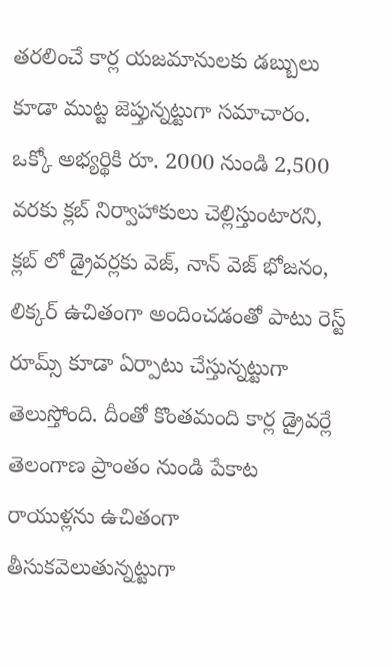తరలించే కార్ల యజమానులకు డబ్బులు కూడా ముట్ట జెప్తున్నట్టుగా సమాచారం. ఒక్కో అభ్యర్థికి రూ. 2000 నుండి 2,500 వరకు క్లబ్ నిర్వాహాకులు చెల్లిస్తుంటారని, క్లబ్ లో డ్రైవర్లకు వెజ్, నాన్ వెజ్ భోజనం, లిక్కర్ ఉచితంగా అందించడంతో పాటు రెస్ట్ రూమ్స్ కూడా ఏర్పాటు చేస్తున్నట్టుగా తెలుస్తోంది. దీంతో కొంతమంది కార్ల డ్రైవర్లే తెలంగాణ ప్రాంతం నుండి పేకాట రాయుళ్లను ఉచితంగా తీసుకవెలుతున్నట్టుగా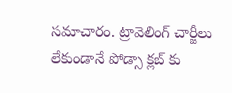సమాచారం. ట్రావెలింగ్ చార్జీలు లేకుండానే పోడ్సా క్లబ్ కు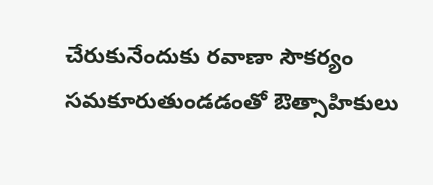చేరుకునేందుకు రవాణా సౌకర్యం సమకూరుతుండడంతో ఔత్సాహికులు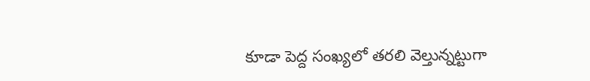కూడా పెద్ద సంఖ్యలో తరలి వెల్తున్నట్టుగా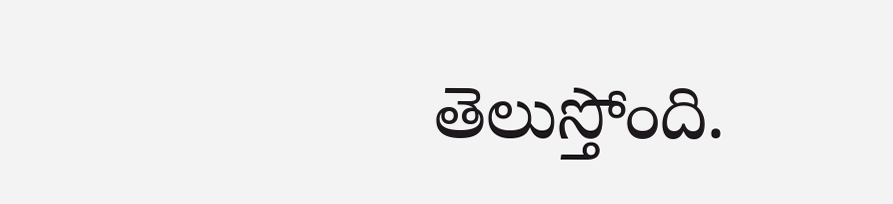తెలుస్తోంది.